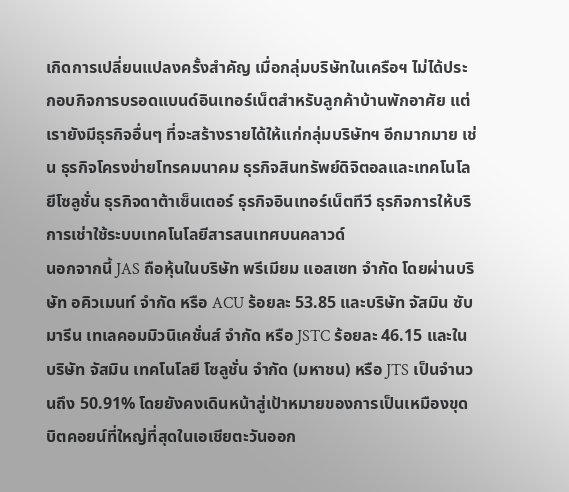เกิดการเปลี่ยนแปลงครั้งสำคัญ เมื่อกลุ่มบริษัทในเครือฯ ไม่ได้ประกอบกิจการบรอดแบนด์อินเทอร์เน็ตสำหรับลูกค้าบ้านพักอาศัย แต่เรายังมีธุรกิจอื่นๆ ที่จะสร้างรายได้ให้แก่กลุ่มบริษัทฯ อีกมากมาย เช่น ธุรกิจโครงข่ายโทรคมนาคม ธุรกิจสินทรัพย์ดิจิตอลและเทคโนโลยีโซลูชั่น ธุรกิจดาต้าเซ็นเตอร์ ธุรกิจอินเทอร์เน็ตทีวี ธุรกิจการให้บริการเช่าใช้ระบบเทคโนโลยีสารสนเทศบนคลาวด์
นอกจากนี้ JAS ถือหุ้นในบริษัท พรีเมียม แอสเซท จำกัด โดยผ่านบริษัท อคิวเมนท์ จำกัด หรือ ACU ร้อยละ 53.85 และบริษัท จัสมิน ซับมารีน เทเลคอมมิวนิเคชั่นส์ จำกัด หรือ JSTC ร้อยละ 46.15 และในบริษัท จัสมิน เทคโนโลยี โซลูชั่น จำกัด (มหาชน) หรือ JTS เป็นจำนวนถึง 50.91% โดยยังคงเดินหน้าสู่เป้าหมายของการเป็นเหมืองขุดบิตคอยน์ที่ใหญ่ที่สุดในเอเชียตะวันออก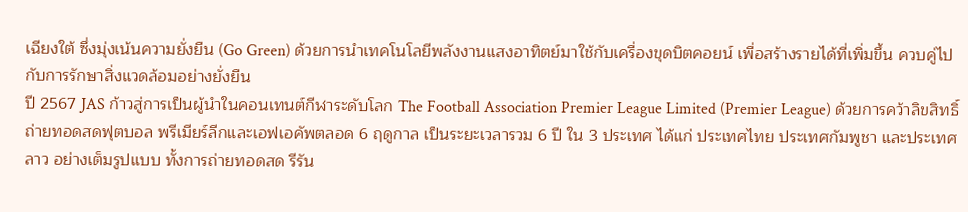เฉียงใต้ ซึ่งมุ่งเน้นความยั่งยืน (Go Green) ด้วยการนำเทคโนโลยีพลังงานแสงอาทิตย์มาใช้กับเครื่องขุดบิตคอยน์ เพื่อสร้างรายได้ที่เพิ่มขึ้น ควบคู่ไปกับการรักษาสิ่งแวดล้อมอย่างยั่งยืน
ปี 2567 JAS ก้าวสู่การเป็นผู้นําในคอนเทนต์กีฬาระดับโลก The Football Association Premier League Limited (Premier League) ด้วยการคว้าลิขสิทธิ์ถ่ายทอดสดฟุตบอล พรีเมียร์ลีกและเอฟเอคัพตลอด 6 ฤดูกาล เป็นระยะเวลารวม 6 ปี ใน 3 ประเทศ ได้แก่ ประเทศไทย ประเทศกัมพูชา และประเทศลาว อย่างเต็มรูปแบบ ทั้งการถ่ายทอดสด รีรัน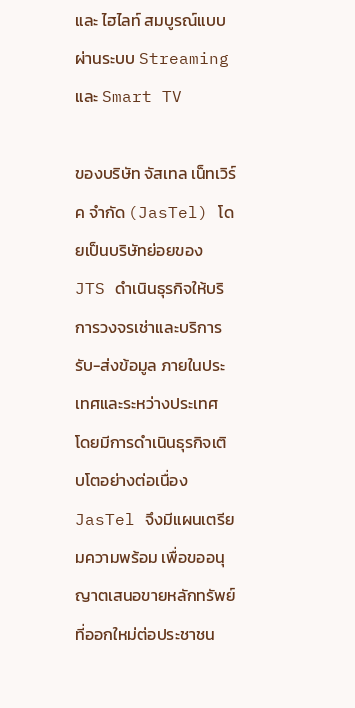และ ไฮไลท์ สมบูรณ์แบบผ่านระบบ Streaming และ Smart TV

ของบริษัท จัสเทล เน็ทเวิร์ค จำกัด (JasTel) โดยเป็นบริษัทย่อยของ JTS ดำเนินธุรกิจให้บริการวงจรเช่าและบริการรับ-ส่งข้อมูล ภายในประเทศและระหว่างประเทศ โดยมีการดำเนินธุรกิจเติบโตอย่างต่อเนื่อง JasTel จึงมีแผนเตรียมความพร้อม เพื่อขออนุญาตเสนอขายหลักทรัพย์ที่ออกใหม่ต่อประชาชน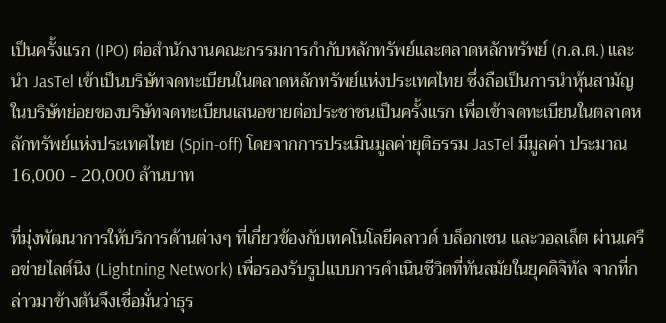เป็นครั้งแรก (IPO) ต่อสำนักงานคณะกรรมการกำกับหลักทรัพย์และตลาดหลักทรัพย์ (ก.ล.ต.) และนำ JasTel เข้าเป็นบริษัทจดทะเบียนในตลาดหลักทรัพย์แห่งประเทศไทย ซึ่งถือเป็นการนำหุ้นสามัญในบริษัทย่อยของบริษัทจดทะเบียนเสนอขายต่อประชาชนเป็นครั้งแรก เพื่อเข้าจดทะเบียนในตลาดหลักทรัพย์แห่งประเทศไทย (Spin-off) โดยจากการประเมินมูลค่ายุติธรรม JasTel มีมูลค่า ประมาณ 16,000 - 20,000 ล้านบาท

ที่มุ่งพัฒนาการให้บริการด้านต่างๆ ที่เกี่ยวข้องกับเทคโนโลยีคลาวด์ บล็อกเชน และวอลเล็ต ผ่านเครือข่ายไลต์นิง (Lightning Network) เพื่อรองรับรูปแบบการดำเนินชีวิตที่ทันสมัยในยุคดิจิทัล จากที่กล่าวมาข้างต้นจึงเชื่อมั่นว่าธุร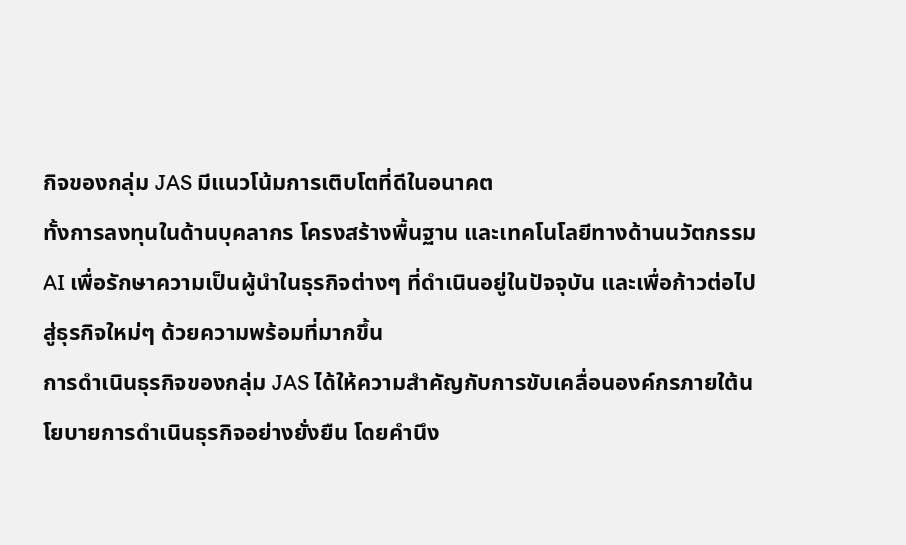กิจของกลุ่ม JAS มีแนวโน้มการเติบโตที่ดีในอนาคต
ทั้งการลงทุนในด้านบุคลากร โครงสร้างพื้นฐาน และเทคโนโลยีทางด้านนวัตกรรม AI เพื่อรักษาความเป็นผู้นำในธุรกิจต่างๆ ที่ดำเนินอยู่ในปัจจุบัน และเพื่อก้าวต่อไปสู่ธุรกิจใหม่ๆ ด้วยความพร้อมที่มากขึ้น
การดำเนินธุรกิจของกลุ่ม JAS ได้ให้ความสำคัญกับการขับเคลื่อนองค์กรภายใต้นโยบายการดำเนินธุรกิจอย่างยั่งยืน โดยคํานึง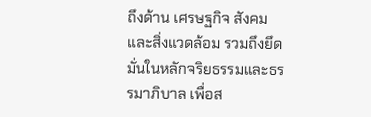ถึงด้าน เศรษฐกิจ สังคม และสิ่งแวดล้อม รวมถึงยึดมั่นในหลักจริยธรรมและธรรมาภิบาล เพื่อส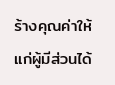ร้างคุณค่าให้แก่ผู้มีส่วนได้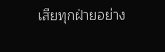เสียทุกฝ่ายอย่าง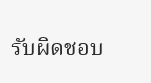รับผิดชอบ